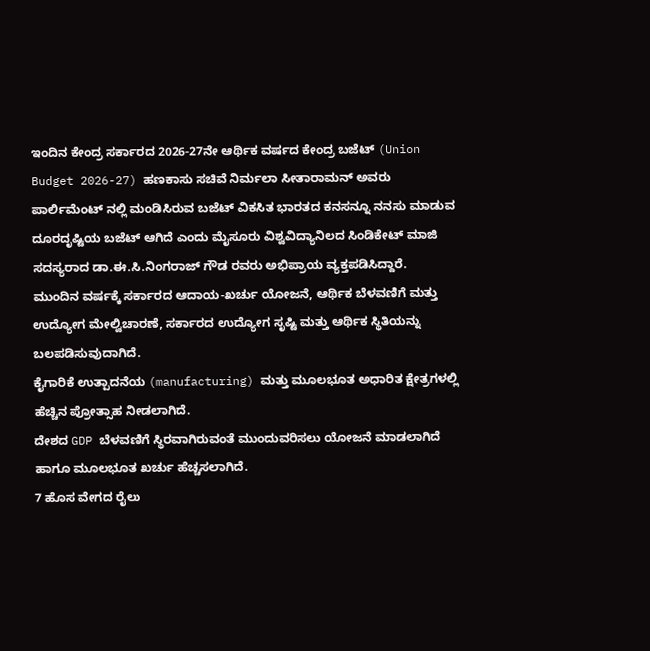ಇಂದಿನ ಕೇಂದ್ರ ಸರ್ಕಾರದ 2026-27ನೇ ಆರ್ಥಿಕ ವರ್ಷದ ಕೇಂದ್ರ ಬಜೆಟ್ (Union Budget 2026-27) ಹಣಕಾಸು ಸಚಿವೆ ನಿರ್ಮಲಾ ಸೀತಾರಾಮನ್ ಅವರು ಪಾರ್ಲಿಮೆಂಟ್ ನಲ್ಲಿ ಮಂಡಿಸಿರುವ ಬಜೆಟ್ ವಿಕಸಿತ ಭಾರತದ ಕನಸನ್ನೂ ನನಸು ಮಾಡುವ ದೂರದೃಷ್ಟಿಯ ಬಜೆಟ್ ಆಗಿದೆ ಎಂದು ಮೈಸೂರು ವಿಶ್ವವಿದ್ಯಾನಿಲದ ಸಿಂಡಿಕೇಟ್ ಮಾಜಿ ಸದಸ್ಯರಾದ ಡಾ.ಈ.ಸಿ.ನಿಂಗರಾಜ್ ಗೌಡ ರವರು ಅಭಿಪ್ರಾಯ ವ್ಯಕ್ತಪಡಿಸಿದ್ದಾರೆ.
ಮುಂದಿನ ವರ್ಷಕ್ಕೆ ಸರ್ಕಾರದ ಆದಾಯ-ಖರ್ಚು ಯೋಜನೆ, ಆರ್ಥಿಕ ಬೆಳವಣಿಗೆ ಮತ್ತು ಉದ್ಯೋಗ ಮೇಲ್ವಿಚಾರಣೆ, ಸರ್ಕಾರದ ಉದ್ಯೋಗ ಸೃಷ್ಟಿ ಮತ್ತು ಆರ್ಥಿಕ ಸ್ಥಿತಿಯನ್ನು ಬಲಪಡಿಸುವುದಾಗಿದೆ.
ಕೈಗಾರಿಕೆ ಉತ್ಪಾದನೆಯ (manufacturing) ಮತ್ತು ಮೂಲಭೂತ ಅಧಾರಿತ ಕ್ಷೇತ್ರಗಳಲ್ಲಿ ಹೆಚ್ಚಿನ ಪ್ರೋತ್ಸಾಹ ನೀಡಲಾಗಿದೆ.
ದೇಶದ GDP ಬೆಳವಣಿಗೆ ಸ್ಥಿರವಾಗಿರುವಂತೆ ಮುಂದುವರಿಸಲು ಯೋಜನೆ ಮಾಡಲಾಗಿದೆ ಹಾಗೂ ಮೂಲಭೂತ ಖರ್ಚು ಹೆಚ್ಚಸಲಾಗಿದೆ.
7 ಹೊಸ ವೇಗದ ರೈಲು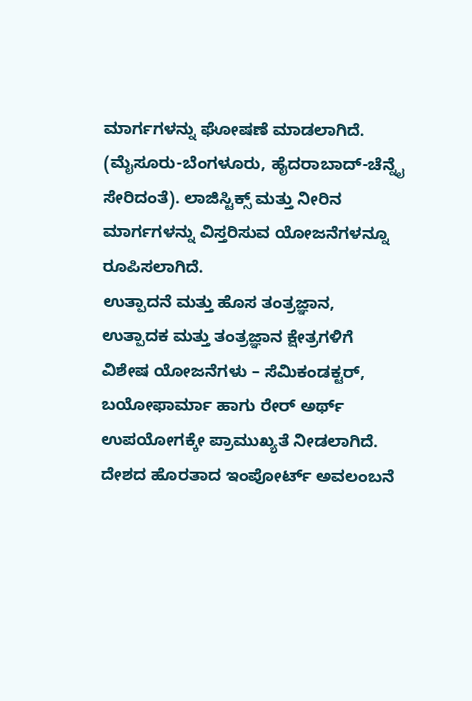ಮಾರ್ಗಗಳನ್ನು ಘೋಷಣೆ ಮಾಡಲಾಗಿದೆ. (ಮೈಸೂರು-ಬೆಂಗಳೂರು, ಹೈದರಾಬಾದ್-ಚೆನ್ನೈ ಸೇರಿದಂತೆ). ಲಾಜಿಸ್ಟಿಕ್ಸ್ ಮತ್ತು ನೀರಿನ ಮಾರ್ಗಗಳನ್ನು ವಿಸ್ತರಿಸುವ ಯೋಜನೆಗಳನ್ನೂ ರೂಪಿಸಲಾಗಿದೆ.
ಉತ್ಪಾದನೆ ಮತ್ತು ಹೊಸ ತಂತ್ರಜ್ಞಾನ, ಉತ್ಪಾದಕ ಮತ್ತು ತಂತ್ರಜ್ಞಾನ ಕ್ಷೇತ್ರಗಳಿಗೆ ವಿಶೇಷ ಯೋಜನೆಗಳು – ಸೆಮಿಕಂಡಕ್ಟರ್, ಬಯೋಫಾರ್ಮಾ ಹಾಗು ರೇರ್ ಅರ್ಥ್ ಉಪಯೋಗಕ್ಕೇ ಪ್ರಾಮುಖ್ಯತೆ ನೀಡಲಾಗಿದೆ. ದೇಶದ ಹೊರತಾದ ಇಂಪೋರ್ಟ್ ಅವಲಂಬನೆ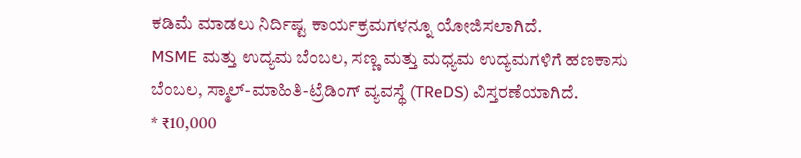ಕಡಿಮೆ ಮಾಡಲು ನಿರ್ದಿಷ್ಟ ಕಾರ್ಯಕ್ರಮಗಳನ್ನೂ ಯೋಜಿಸಲಾಗಿದೆ.
MSME ಮತ್ತು ಉದ್ಯಮ ಬೆಂಬಲ, ಸಣ್ಣ ಮತ್ತು ಮಧ್ಯಮ ಉದ್ಯಮಗಳಿಗೆ ಹಣಕಾಸು ಬೆಂಬಲ, ಸ್ಮಾಲ್-ಮಾಹಿತಿ-ಟ್ರೆಡಿಂಗ್ ವ್ಯವಸ್ಥೆ (TReDS) ವಿಸ್ತರಣೆಯಾಗಿದೆ.
* ₹10,000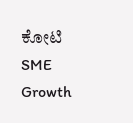ಕೋಟಿ SME Growth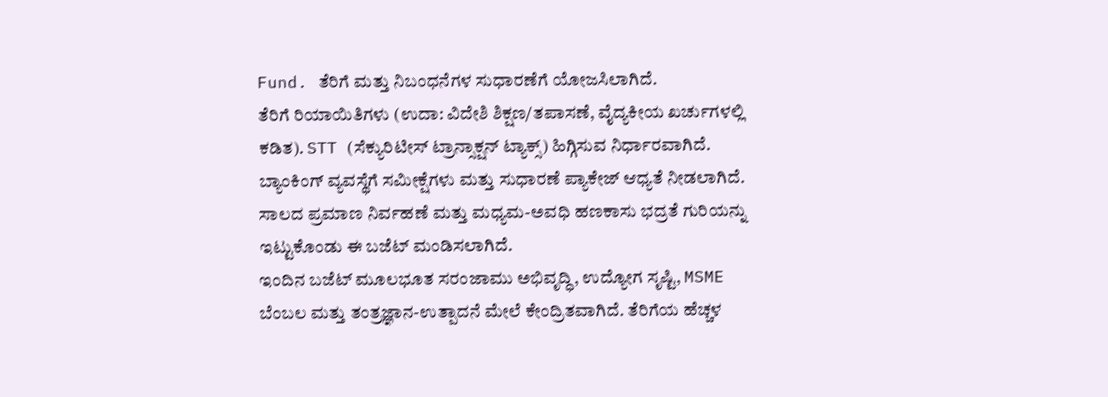Fund. ತೆರಿಗೆ ಮತ್ತು ನಿಬಂಧನೆಗಳ ಸುಧಾರಣೆಗೆ ಯೋಜಸಿಲಾಗಿದೆ.
ತೆರಿಗೆ ರಿಯಾಯಿತಿಗಳು (ಉದಾ: ವಿದೇಶಿ ಶಿಕ್ಷಣ/ತಪಾಸಣೆ, ವೈದ್ಯಕೀಯ ಖರ್ಚುಗಳಲ್ಲಿ ಕಡಿತ). STT (ಸೆಕ್ಯುರಿಟೀಸ್ ಟ್ರಾನ್ಸಾಕ್ಷನ್ ಟ್ಯಾಕ್ಸ್) ಹಿಗ್ಗಿಸುವ ನಿರ್ಧಾರವಾಗಿದೆ.
ಬ್ಯಾಂಕಿಂಗ್ ವ್ಯವಸ್ಥೆಗೆ ಸಮೀಕ್ಷೆಗಳು ಮತ್ತು ಸುಧಾರಣೆ ಪ್ಯಾಕೇಜ್ ಆಧ್ಯತೆ ನೀಡಲಾಗಿದೆ.
ಸಾಲದ ಪ್ರಮಾಣ ನಿರ್ವಹಣೆ ಮತ್ತು ಮಧ್ಯಮ-ಅವಧಿ ಹಣಕಾಸು ಭದ್ರತೆ ಗುರಿಯನ್ನು ಇಟ್ಟುಕೊಂಡು ಈ ಬಜೆಟ್ ಮಂಡಿಸಲಾಗಿದೆ.
ಇಂದಿನ ಬಜೆಟ್ ಮೂಲಭೂತ ಸರಂಜಾಮು ಅಭಿವೃದ್ಧಿ, ಉದ್ಯೋಗ ಸೃಷ್ಟಿ, MSME ಬೆಂಬಲ ಮತ್ತು ತಂತ್ರಜ್ಞಾನ-ಉತ್ಪಾದನೆ ಮೇಲೆ ಕೇಂದ್ರಿತವಾಗಿದೆ. ತೆರಿಗೆಯ ಹೆಚ್ಚಳ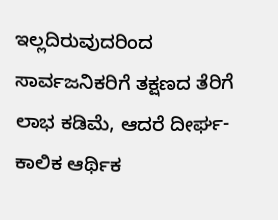ಇಲ್ಲದಿರುವುದರಿಂದ ಸಾರ್ವಜನಿಕರಿಗೆ ತಕ್ಷಣದ ತೆರಿಗೆ ಲಾಭ ಕಡಿಮೆ, ಆದರೆ ದೀರ್ಘ-ಕಾಲಿಕ ಆರ್ಥಿಕ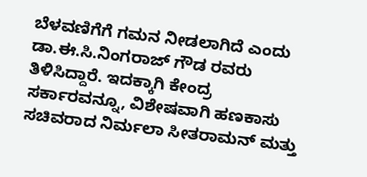ಬೆಳವಣಿಗೆಗೆ ಗಮನ ನೀಡಲಾಗಿದೆ ಎಂದು ಡಾ.ಈ.ಸಿ.ನಿಂಗರಾಜ್ ಗೌಡ ರವರು ತಿಳಿಸಿದ್ದಾರೆ. ಇದಕ್ಕಾಗಿ ಕೇಂದ್ರ ಸರ್ಕಾರವನ್ನೂ, ವಿಶೇಷವಾಗಿ ಹಣಕಾಸು ಸಚಿವರಾದ ನಿರ್ಮಲಾ ಸೀತರಾಮನ್ ಮತ್ತು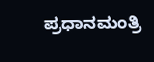ಪ್ರಧಾನಮಂತ್ರಿ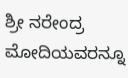ಶ್ರೀ ನರೇಂದ್ರ ಮೋದಿಯವರನ್ನೂ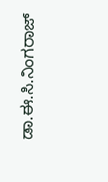ಡಾ.ಈ.ಸಿ.ನಿಂಗರಾಜ್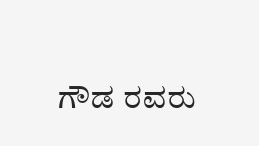ಗೌಡ ರವರು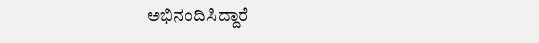ಅಭಿನಂದಿಸಿದ್ದಾರೆ